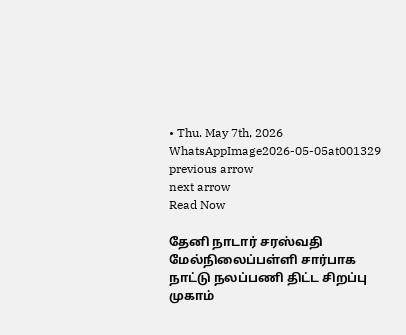• Thu. May 7th, 2026
WhatsAppImage2026-05-05at001329
previous arrow
next arrow
Read Now

தேனி நாடார் சரஸ்வதி மேல்நிலைப்பள்ளி சார்பாக நாட்டு நலப்பணி திட்ட சிறப்பு முகாம்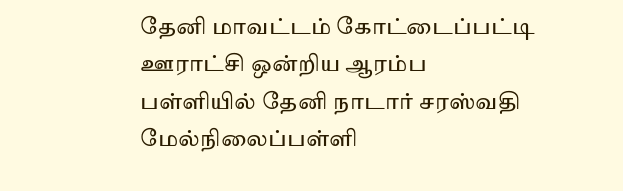தேனி மாவட்டம் கோட்டைப்பட்டி ஊராட்சி ஒன்றிய ஆரம்ப பள்ளியில் தேனி நாடார் சரஸ்வதி மேல்நிலைப்பள்ளி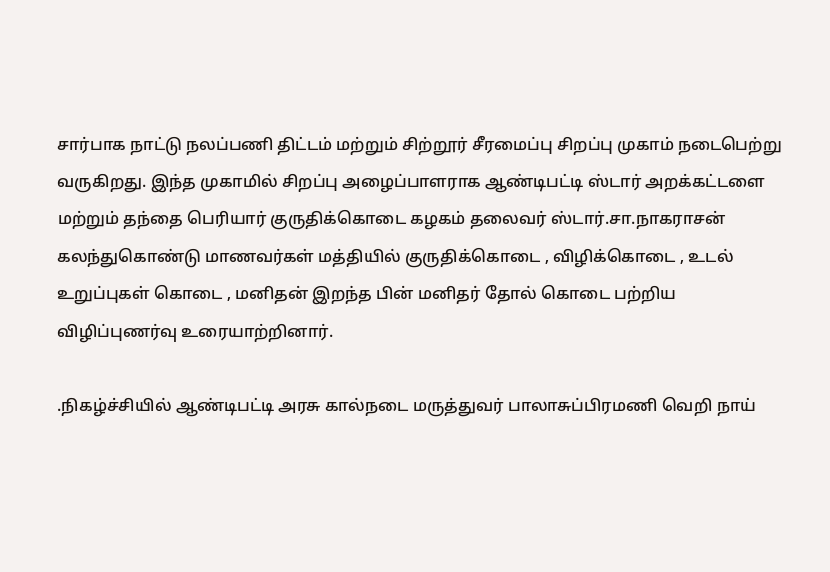சார்பாக நாட்டு நலப்பணி திட்டம் மற்றும் சிற்றூர் சீரமைப்பு சிறப்பு முகாம் நடைபெற்று வருகிறது. இந்த முகாமில் சிறப்பு அழைப்பாளராக ஆண்டிபட்டி ஸ்டார் அறக்கட்டளை மற்றும் தந்தை பெரியார் குருதிக்கொடை கழகம் தலைவர் ஸ்டார்.சா.நாகராசன் கலந்துகொண்டு மாணவர்கள் மத்தியில் குருதிக்கொடை , விழிக்கொடை , உடல் உறுப்புகள் கொடை , மனிதன் இறந்த பின் மனிதர் தோல் கொடை பற்றிய விழிப்புணர்வு உரையாற்றினார்.

.நிகழ்ச்சியில் ஆண்டிபட்டி அரசு கால்நடை மருத்துவர் பாலாசுப்பிரமணி வெறி நாய்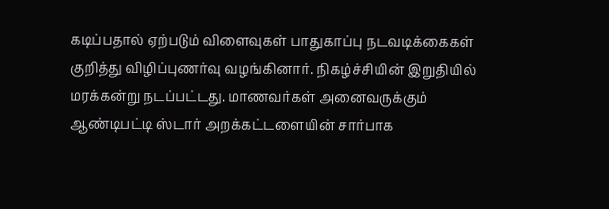கடிப்பதால் ஏற்படும் விளைவுகள் பாதுகாப்பு நடவடிக்கைகள் குறித்து விழிப்புணர்வு வழங்கினார். நிகழ்ச்சியின் இறுதியில் மரக்கன்று நடப்பட்டது. மாணவர்கள் அனைவருக்கும் ஆண்டிபட்டி ஸ்டார் அறக்கட்டளையின் சார்பாக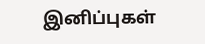இனிப்புகள்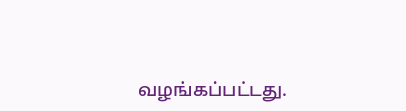வழங்கப்பட்டது.